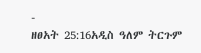-
ዘፀአት 25:16አዲስ ዓለም ትርጉም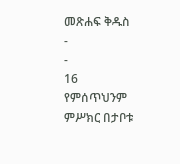መጽሐፍ ቅዱስ
-
-
16 የምሰጥህንም ምሥክር በታቦቱ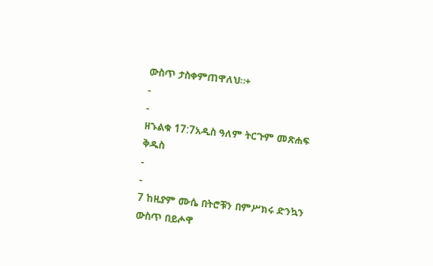ውስጥ ታስቀምጠዋለህ።+
-
-
ዘኁልቁ 17:7አዲስ ዓለም ትርጉም መጽሐፍ ቅዱስ
-
-
7 ከዚያም ሙሴ በትሮቹን በምሥክሩ ድንኳን ውስጥ በይሖዋ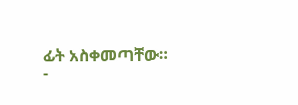ፊት አስቀመጣቸው።
-